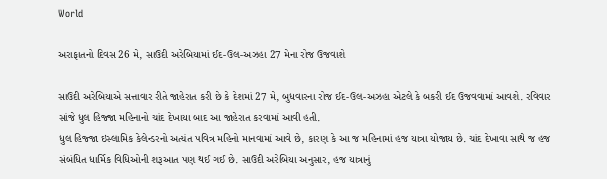World

અરાફાતનો દિવસ 26 મે, સાઉદી અરેબિયામાં ઈદ-ઉલ-અઝહા 27 મેના રોજ ઉજવાશે

સાઉદી અરેબિયાએ સત્તાવાર રીતે જાહેરાત કરી છે કે દેશમાં 27 મે, બુધવારના રોજ ઈદ-ઉલ-અઝહા એટલે કે બકરી ઈદ ઉજવવામાં આવશે. રવિવાર સાંજે ધુલ હિજ્જા મહિનાનો ચાંદ દેખાયા બાદ આ જાહેરાત કરવામાં આવી હતી.
ધુલ હિજ્જા ઇસ્લામિક કેલેન્ડરનો અત્યંત પવિત્ર મહિનો માનવામાં આવે છે, કારણ કે આ જ મહિનામાં હજ યાત્રા યોજાય છે. ચાંદ દેખાવા સાથે જ હજ સંબંધિત ધાર્મિક વિધિઓની શરૂઆત પણ થઈ ગઈ છે. સાઉદી અરેબિયા અનુસાર, હજ યાત્રાનું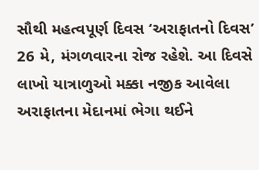સૌથી મહત્વપૂર્ણ દિવસ ‘અરાફાતનો દિવસ’ 26 મે, મંગળવારના રોજ રહેશે. આ દિવસે લાખો યાત્રાળુઓ મક્કા નજીક આવેલા અરાફાતના મેદાનમાં ભેગા થઈને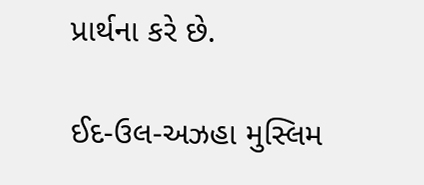પ્રાર્થના કરે છે.

ઈદ-ઉલ-અઝહા મુસ્લિમ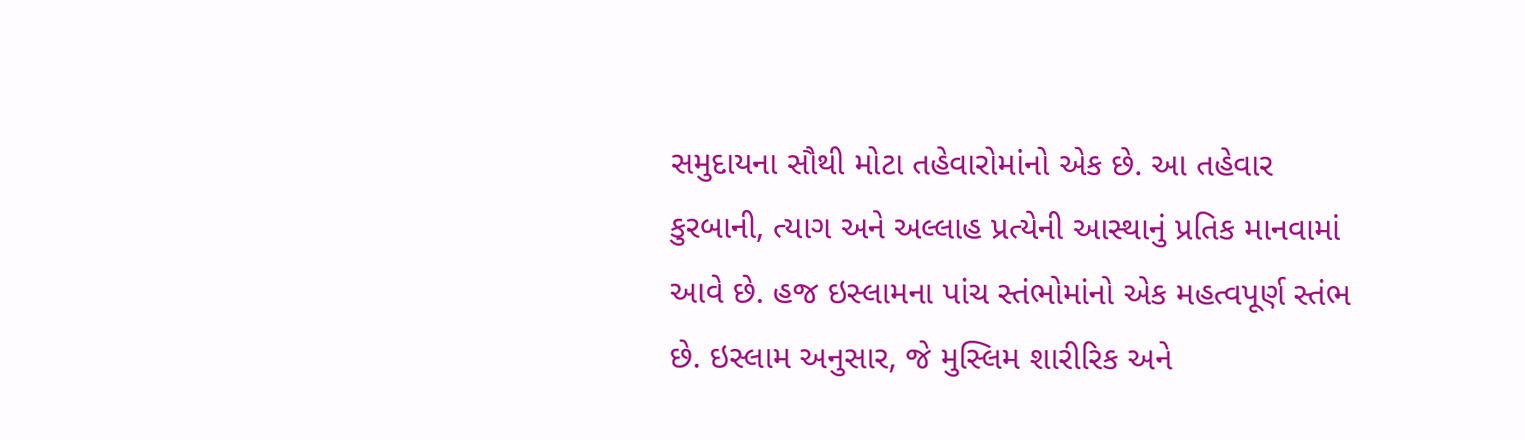સમુદાયના સૌથી મોટા તહેવારોમાંનો એક છે. આ તહેવાર કુરબાની, ત્યાગ અને અલ્લાહ પ્રત્યેની આસ્થાનું પ્રતિક માનવામાં આવે છે. હજ ઇસ્લામના પાંચ સ્તંભોમાંનો એક મહત્વપૂર્ણ સ્તંભ છે. ઇસ્લામ અનુસાર, જે મુસ્લિમ શારીરિક અને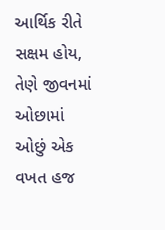આર્થિક રીતે સક્ષમ હોય, તેણે જીવનમાં ઓછામાં ઓછું એક વખત હજ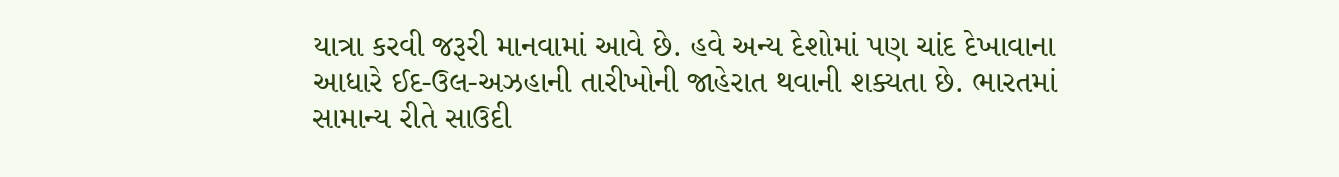યાત્રા કરવી જરૂરી માનવામાં આવે છે. હવે અન્ય દેશોમાં પણ ચાંદ દેખાવાના આધારે ઈદ-ઉલ-અઝહાની તારીખોની જાહેરાત થવાની શક્યતા છે. ભારતમાં સામાન્ય રીતે સાઉદી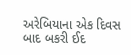અરેબિયાના એક દિવસ બાદ બકરી ઈદ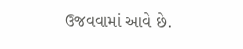ઉજવવામાં આવે છે.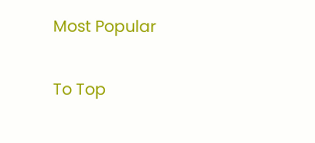Most Popular

To Top